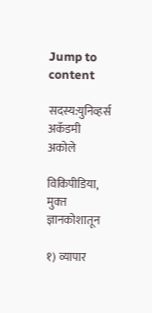Jump to content

सदस्य:युनिव्हर्स अकॅडमी अकोले

विकिपीडिया, मुक्‍त ज्ञानकोशातून

१) व्यापार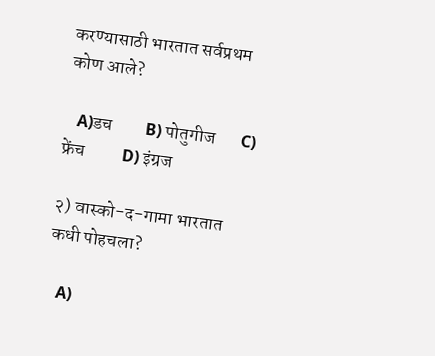करण्यासाठी भारतात सर्वप्रथम कोण आले?

   A)डच         B) पोतुगीज       C) फ्रेंच          D) इंग्रज

२) वास्को-द-गामा भारतात कधी पोहचला?

   A)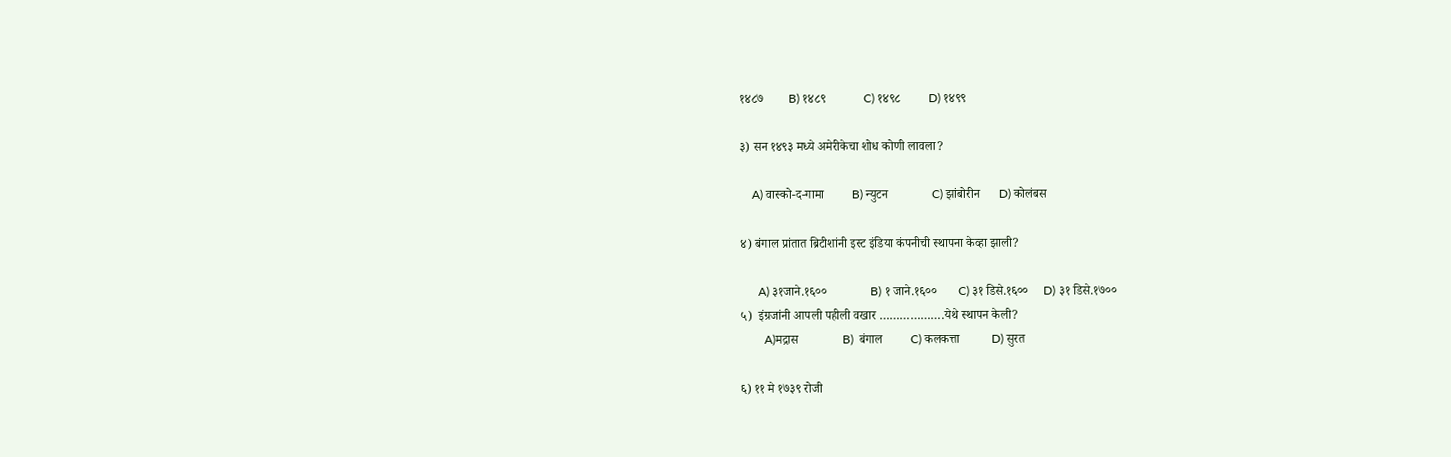१४८७        B) १४८९            C) १४९८         D) १४९९

३) सन १४९३ मध्ये अमेरीकेचा शोध कोणी लावला?

    A) वास्को-द-गामा         B) न्युटन              C) झांबोरीन      D) कोलंबस

४) बंगाल प्रांतात ब्रिटीशांनी इस्ट इंडिया कंपनीची स्थापना केव्हा झाली?

      A) ३१जाने.१६००              B) १ जाने.१६००       C) ३१ डिसे.१६००     D) ३१ डिसे.१७००
५)  इंग्रजांनी आपली पहीली वखार ……………….येथे स्थापन केली?
        A)मद्रास              B)  बंगाल         C) कलकत्ता          D) सुरत

६) ११ मे १७३९ रोजी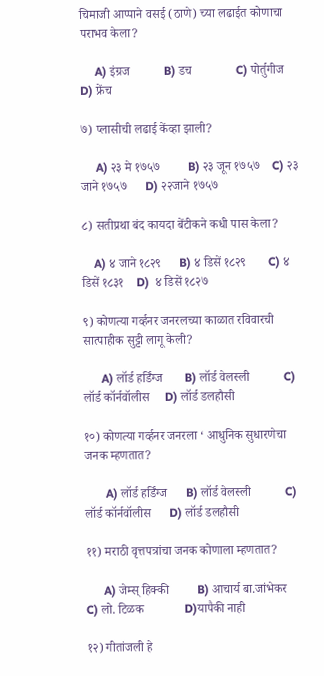चिमाजी आप्पाने वसई (ठाणे) च्या लढाईत कोणाचा पराभव केला?

     A) इंग्रज           B) डच              C) पोर्तुगीज           D) फ्रेंच

७) प्लासीची लढाई केंव्हा झाली?

     A) २३ मे १७५७         B) २३ जून १७५७    C) २३ जाने १७५७      D) २२जाने १७५७

८) सतीप्रथा बंद कायदा बेंटीकने कधी पास केला?

    A) ४ जाने १८२९      B) ४ डिसें १८२९       C) ४ डिसें १८३१    D)  ४ डिसें १८२७

९) कोणत्या गर्व्हनर जनरलच्या काळात रविवारची सात्पाहीक सुट्टी लागू केली?

      A) लॉर्ड हर्डिंग्ज       B) लॉर्ड वेलस्ली           C) लॉर्ड कॉर्नवॉलीस     D) लॉर्ड डलहौसी

१०) कोणत्या गर्व्हनर जनरला ‘ आधुनिक सुधारणेचा जनक म्हणतात?

       A) लॉर्ड हर्डिंग्ज      B) लॉर्ड वेलस्ली           C) लॉर्ड कॉर्नवॉलीस      D) लॉर्ड डलहौसी

११) मराठी वृत्तपत्रांचा जनक कोणाला म्हणतात?

      A) जेम्स् हिक्की         B) आचार्य बा.जांभेकर      C) लो. टिळक             D)यापैकी नाही

१२) गीतांजली हे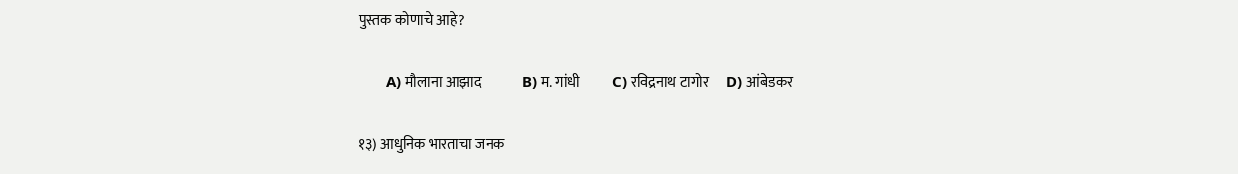पुस्तक कोणाचे आहे?

       A) मौलाना आझाद              B) म. गांधी           C) रविद्रनाथ टागोर      D) आंबेडकर

१३) आधुनिक भारताचा जनक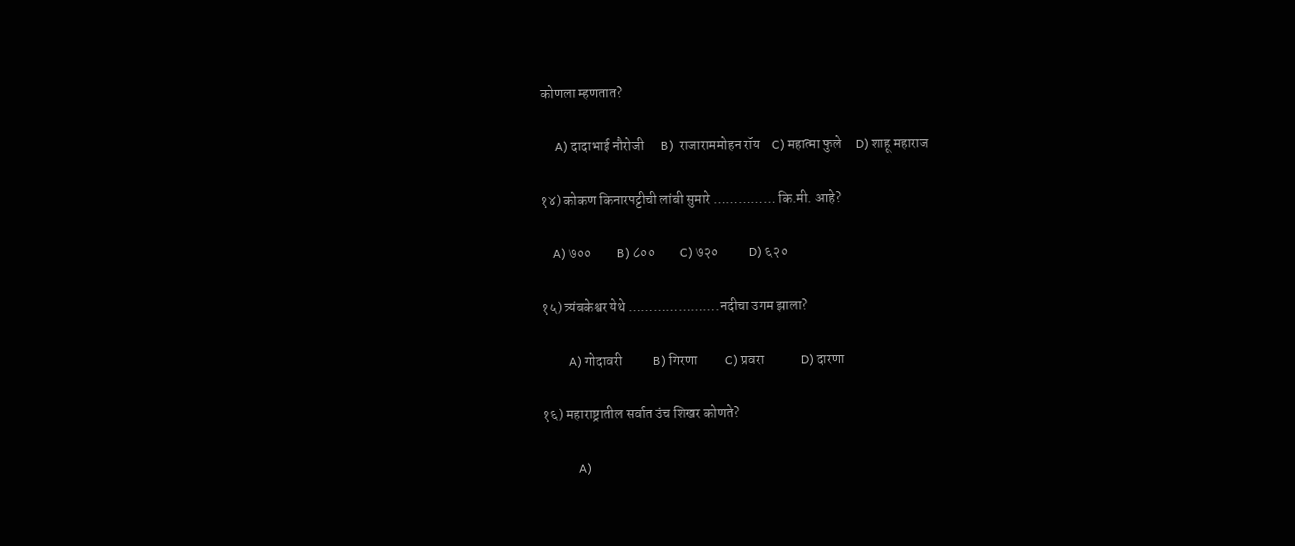कोणला म्हणतात?

     A) दादाभाई नौरोजी      B)  राजाराममोहन रॉय    C) महात्मा फुले     D) शाहू महाराज

१४) कोकण किनारपट्टीची लांबी सुमारे …………… कि.मी. आहे?

    A) ७००         B) ८००         C) ७२०           D) ६२०

१५) त्र्यंबकेश्वर येथे ………………….नदीचा उगम झाला?

         A) गोदावरी           B) गिरणा          C) प्रवरा             D) दारणा

१६) महाराष्ट्रातील सर्वात उंच शिखर कोणते?

            A)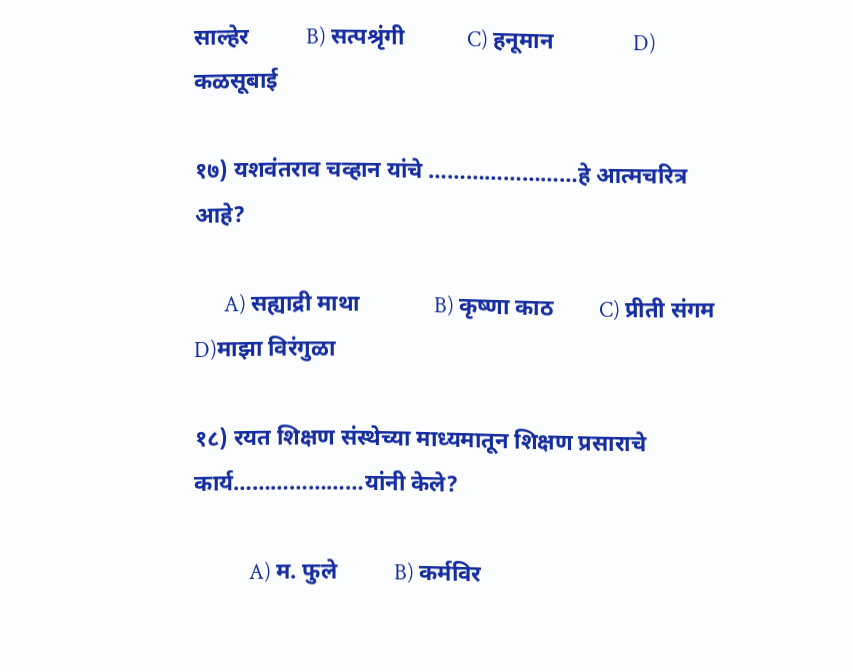साल्हेर          B) सत्पश्रृंगी           C) हनूमान              D) कळसूबाई

१७) यशवंतराव चव्हान यांचे ……………………हे आत्मचरित्र आहे?

      A) सह्याद्री माथा             B) कृष्णा काठ        C) प्रीती संगम           D)माझा विरंगुळा

१८) रयत शिक्षण संस्थेच्या माध्यमातून शिक्षण प्रसाराचे कार्य…………………यांनी केले?

           A) म. फुले          B) कर्मविर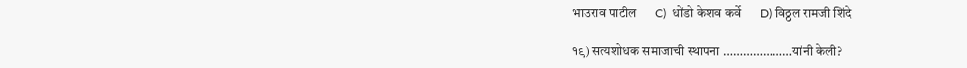भाउराव पाटील      C)  धोंडो केशव कर्वे      D) विठ्ठल रामजी शिंदे

१९) सत्यशोधक समाजाची स्थापना …………………यांनी केली?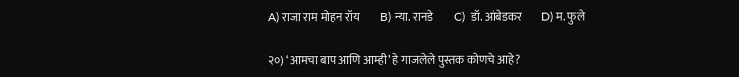A) राजा राम मोहन रॉय         B) न्या. रानडे         C)  डॉ. आंबेडकर        D) म. फुले

२०) ‘आमचा बाप आणि आम्ही’ हे गाजलेले पुस्तक कोणचे आहे?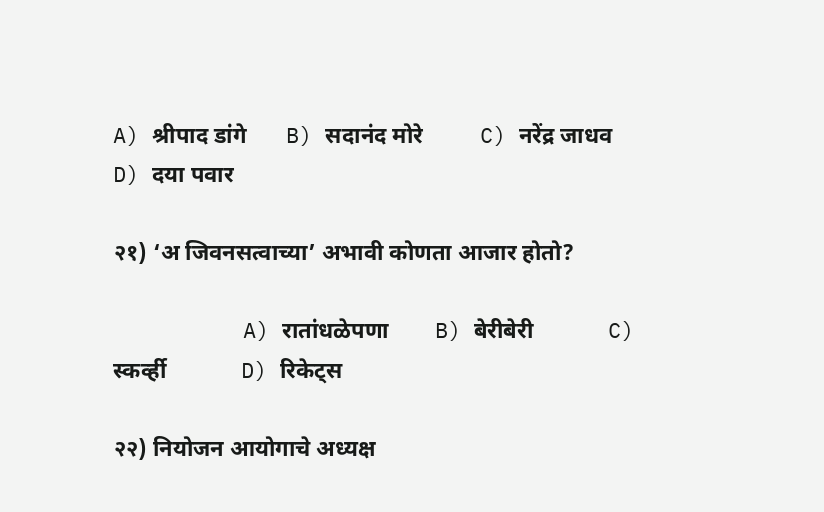A) श्रीपाद डांगे       B) सदानंद मोरे          C) नरेंद्र जाधव          D) दया पवार

२१) ‘अ जिवनसत्वाच्या’ अभावी कोणता आजार होतो?

          A) रातांधळेपणा        B) बेरीबेरी             C) स्कर्व्ही             D) रिकेट्स

२२) नियोजन आयोगाचे अध्यक्ष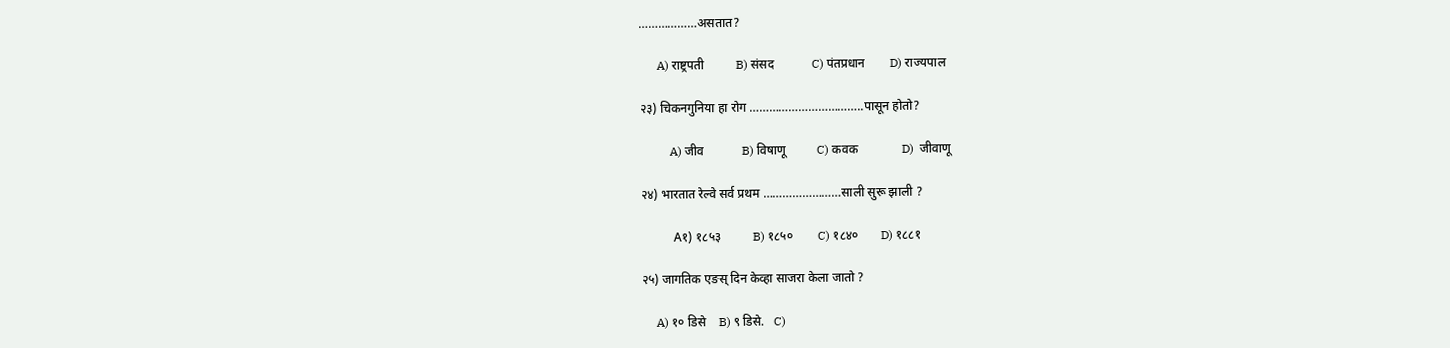………………असतात?

      A) राष्ट्रपती          B) संसद            C) पंतप्रधान        D) राज्यपाल

२३) चिकनगुनिया हा रोग ……………………………..पासून होतो?

          A) जीव            B) विषाणू          C) कवक              D)  जीवाणू

२४) भारतात रेल्वे सर्व प्रथम ……………………साली सुरू झाली ?

           A१) १८५३          B) १८५०        C) १८४०       D) १८८१

२५) जागतिक एङस् दिन केव्हा साजरा केला जातो ?

     A) १० डिसे    B) ९ डिसे.   C)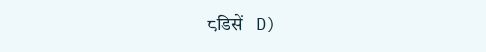८डिसें   D)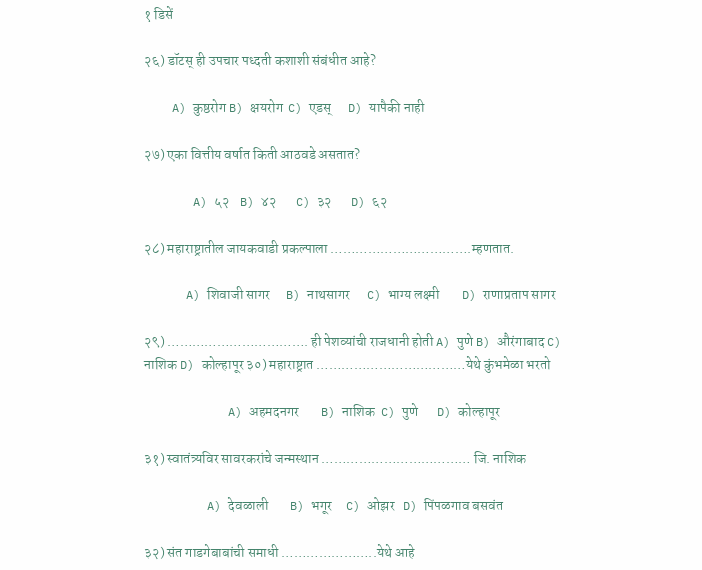१ डिसें

२६) डॉटस् ही उपचार पध्दती कशाशी संबंधीत आहे?

    A) कुष्ठरोग B) क्षयरोग  C) एडस्      D) यापैकी नाही

२७) एका वित्तीय वर्षात किती आठवडे असतात?

       A) ५२    B) ४२       C) ३२       D) ६२

२८) महाराष्ट्रातील जायकवाडी प्रकल्पाला …………………………….म्हणतात.

      A) शिवाजी सागर      B) नाथसागर      C) भाग्य लक्ष्मी        D) राणाप्रताप सागर

२९) ……………………………. ही पेशव्यांची राजधानी होती A) पुणे B) औरंगाबाद C) नाशिक D) कोल्हापूर ३०) महाराष्ट्रात ………………………………येथे कुंभमेळा भरतो

            A) अहमदनगर        B) नाशिक  C) पुणे       D) कोल्हापूर

३१) स्वातंत्र्यविर सावरकरांचे जन्मस्थान ……………………………… जि. नाशिक

         A) देवळाली        B) भगूर     C) ओझर   D) पिंपळगाव बसवंत

३२) संत गाडगेबाबांची समाधी …………………..येथे आहे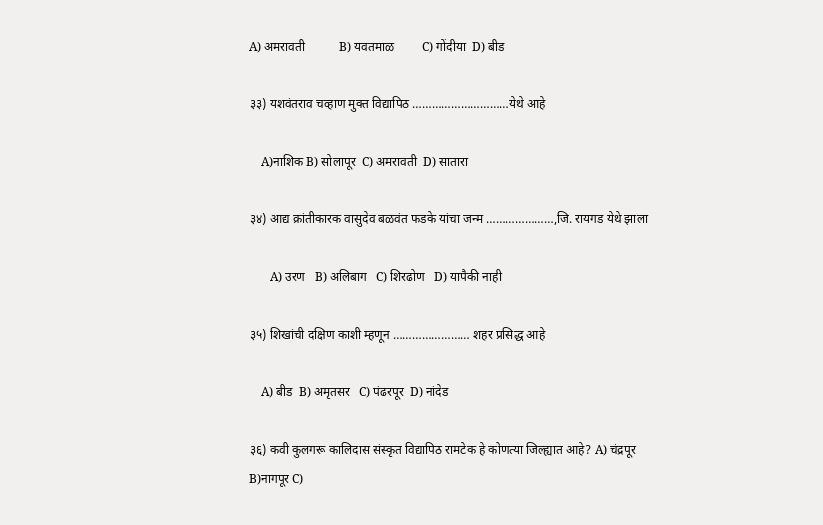A) अमरावती           B) यवतमाळ         C) गोंदीया  D) बीड

३३) यशवंतराव चव्हाण मुक्त विद्यापिठ …………………………येथे आहे

    A)नाशिक B) सोलापूर  C) अमरावती  D) सातारा

३४) आद्य क्रांतीकारक वासुदेव बळवंत फडके यांचा जन्म …………………,जि. रायगड येथे झाला

       A) उरण   B) अलिबाग   C) शिरढोण   D) यापैकी नाही

३५) शिखांची दक्षिण काशी म्हणून …………………… शहर प्रसिद्ध आहे

    A) बीड  B) अमृतसर   C) पंढरपूर  D) नांदेड

३६) कवी कुलगरू कालिदास संस्कृत विद्यापिठ रामटेक हे कोणत्या जिल्ह्यात आहे? A) चंद्रपूर B)नागपूर C)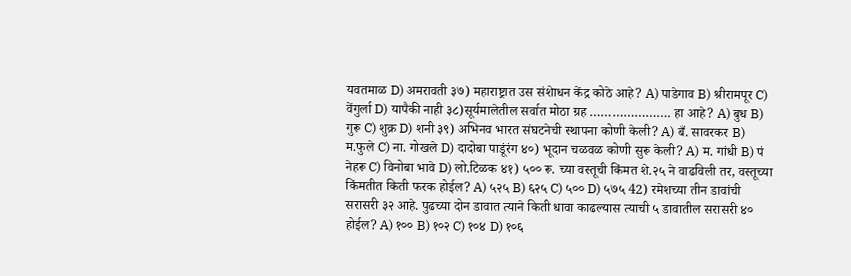यवतमाळ D) अमरावती ३७) महाराष्ट्रात उस संशेाधन केंद्र कोठे आहे? A) पाडेगाव B) श्रीरामपूर C) वेंगुर्ला D) यापैकी नाही ३८)सूर्यमालेतील सर्वात मोठा ग्रह …………………. हा आहे? A) बुध B) गुरू C) शुक्र D) शनी ३९) अभिनव भारत संघटनेची स्थापना कोणी केली? A) बँ. सावरकर B) म.फुले C) ना. गोखले D) दादोबा पाडूंरंग ४०) भूदान चळवळ कोणी सुरू केली? A) म. गांधी B) पं नेहरू C) विनोबा भावे D) लो.टिळक ४१) ५०० रू. च्या वस्तूची किंमत शे.२५ ने वाढविली तर, वस्तूच्या किंमतीत किती फरक होईल? A) ५२५ B) ६२५ C) ५०० D) ५७५ 42) रमेशच्या तीन डावांची सरासरी ३२ आहे. पुढच्या दोन डावात त्याने किती धावा काढल्यास त्याची ५ डावातील सरासरी ४० होईल? A) १०० B) १०२ C) १०४ D) १०६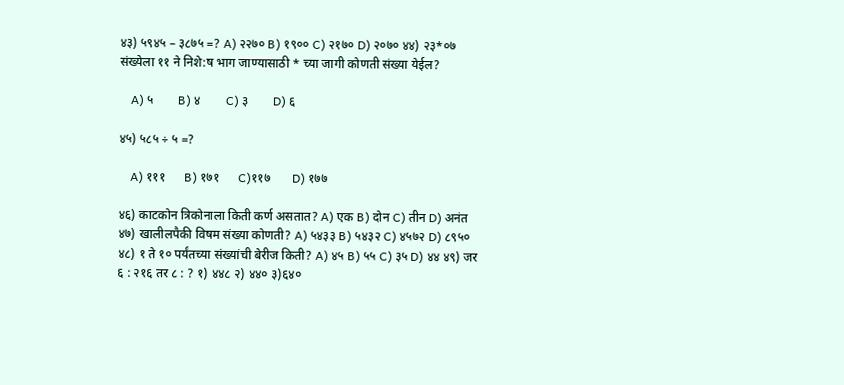४३) ५९४५ – ३८७५ =? A) २२७० B) १९०० C) २१७० D) २०७० ४४) २३*०७ संख्येला ११ ने निशे:ष भाग जाण्यासाठी * च्या जागी कोणती संख्या येईल?

    A) ५        B) ४        C) ३        D) ६

४५) ५८५ ÷ ५ =?

    A) १११      B) १७१      C)११७       D) १७७

४६) काटकोन त्रिकोनाला किती कर्ण असतात? A) एक B) दोन C) तीन D) अनंत ४७) खालीलपैकी विषम संख्या कोणती? A) ५४३३ B) ५४३२ C) ४५७२ D) ८९५० ४८) १ ते १० पर्यंतच्या संख्यांची बेरीज किती? A) ४५ B) ५५ C) ३५ D) ४४ ४९) जर ६ : २१६ तर ८ : ? १) ४४८ २) ४४० ३)६४०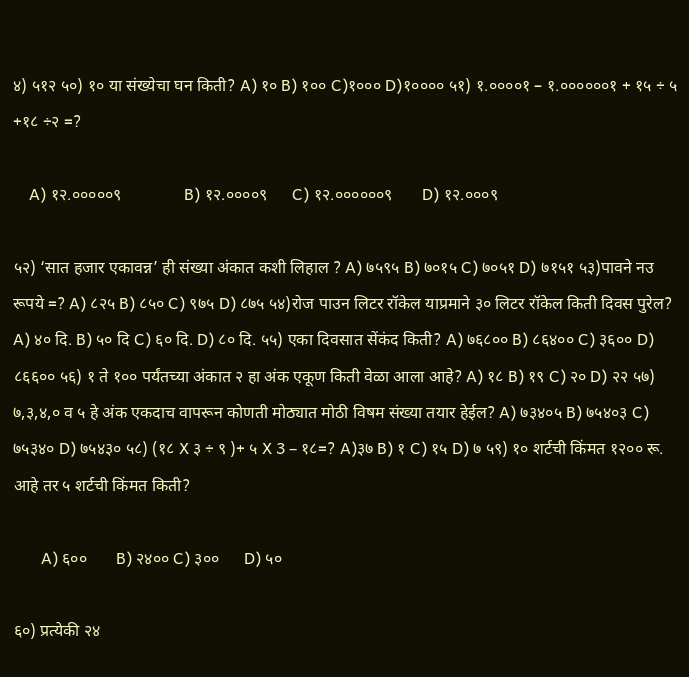४) ५१२ ५०) १० या संख्येचा घन किती? A) १० B) १०० C)१००० D)१०००० ५१) १.००००१ – १.००००००१ + १५ ÷ ५ +१८ ÷२ =?

    A) १२.०००००९               B) १२.००००९      C) १२.००००००९       D) १२.०००९

५२) ‘सात हजार एकावन्न’ ही संख्या अंकात कशी लिहाल ? A) ७५९५ B) ७०१५ C) ७०५१ D) ७१५१ ५३)पावने नउ रूपये =? A) ८२५ B) ८५० C) ९७५ D) ८७५ ५४)रोज पाउन लिटर रॉकेल याप्रमाने ३० लिटर रॉकेल किती दिवस पुरेल? A) ४० दि. B) ५० दि C) ६० दि. D) ८० दि. ५५) एका दिवसात सेंकंद किती? A) ७६८०० B) ८६४०० C) ३६०० D) ८६६०० ५६) १ ते १०० पर्यंतच्या अंकात २ हा अंक एकूण किती वेळा आला आहे? A) १८ B) १९ C) २० D) २२ ५७) ७,३,४,० व ५ हे अंक एकदाच वापरून कोणती मोठ्यात मोठी विषम संख्या तयार हेईल? A) ७३४०५ B) ७५४०३ C) ७५३४० D) ७५४३० ५८) (१८ X ३ ÷ ९ )+ ५ X 3 – १८=? A)३७ B) १ C) १५ D) ७ ५९) १० शर्टची किंमत १२०० रू. आहे तर ५ शर्टची किंमत किती?

       A) ६००       B) २४०० C) ३००      D) ५०

६०) प्रत्येकी २४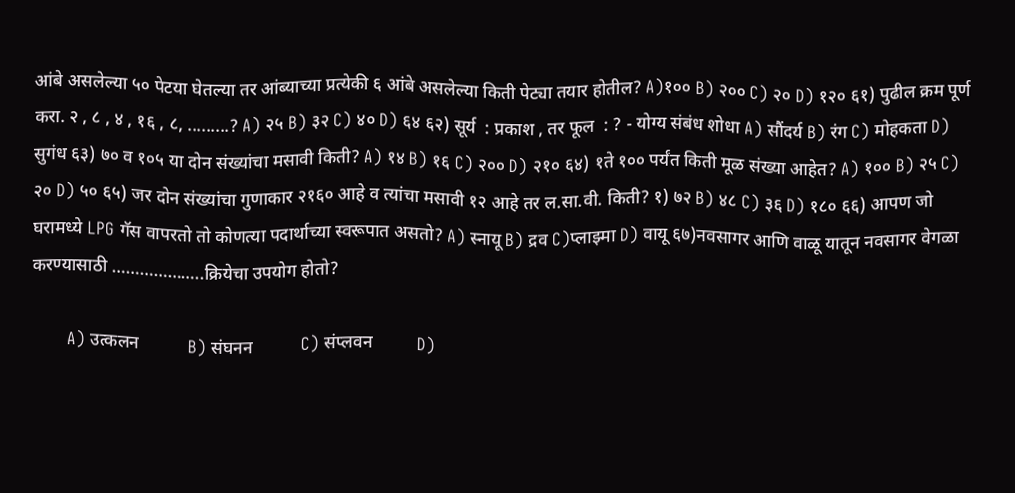आंबे असलेल्या ५० पेटया घेतल्या तर आंब्याच्या प्रत्येकी ६ आंबे असलेल्या किती पेट्या तयार होतील? A)१०० B) २०० C) २० D) १२० ६१) पुढील क्रम पूर्ण करा. २ , ८ , ४ , १६ , ८, .........? A) २५ B) ३२ C) ४० D) ६४ ६२) सूर्य  : प्रकाश , तर फूल  : ? - योग्य संबंध शोधा A) सौंदर्य B) रंग C) मोहकता D) सुगंध ६३) ७० व १०५ या दोन संख्यांचा मसावी किती? A) १४ B) १६ C) २०० D) २१० ६४) १ते १०० पर्यंत किती मूळ संख्या आहेत? A) १०० B) २५ C) २० D) ५० ६५) जर दोन संख्यांचा गुणाकार २१६० आहे व त्यांचा मसावी १२ आहे तर ल.सा.वी. किती? १) ७२ B) ४८ C) ३६ D) १८० ६६) आपण जो घरामध्ये LPG गॅस वापरतो तो कोणत्या पदार्थाच्या स्वरूपात असतो? A) स्नायू B) द्रव C)प्लाझ्मा D) वायू ६७)नवसागर आणि वाळू यातून नवसागर वेगळा करण्यासाठी ………………..क्रियेचा उपयोग होतो?

       A) उत्कलन           B) संघनन           C) संप्लवन          D)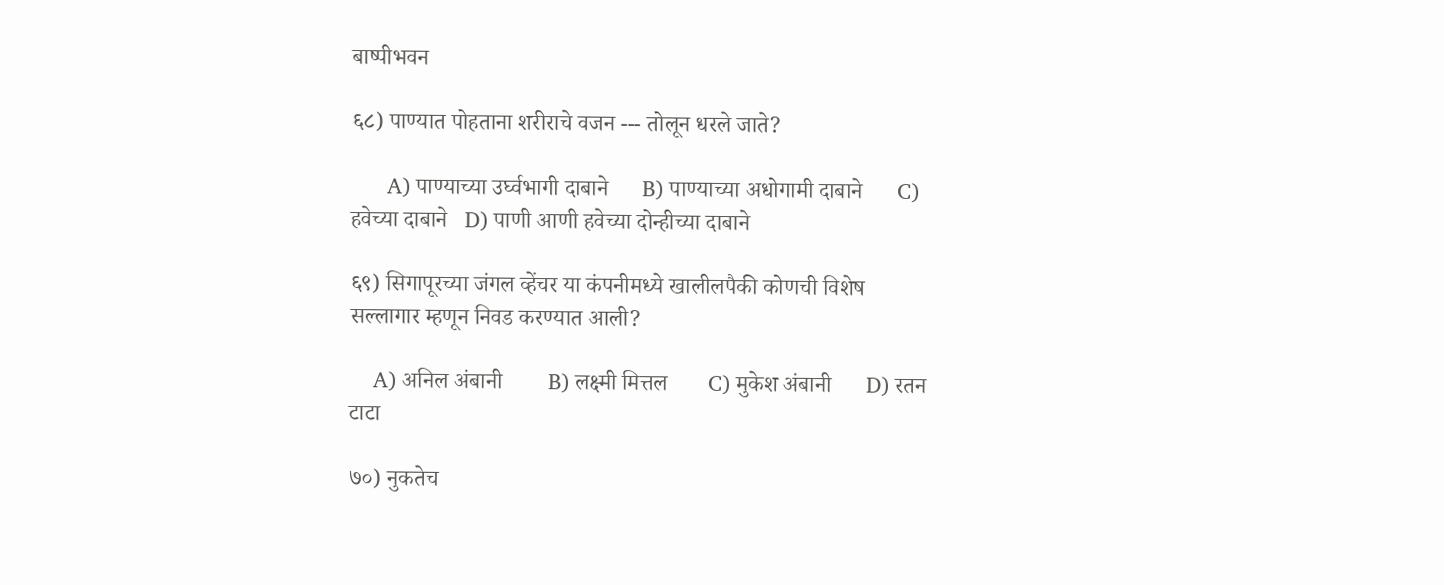बाष्पीभवन

६८) पाण्यात पोहताना शरीराचे वजन --- तोलून धरले जाते?

      A) पाण्याच्या उर्घ्वभागी दाबाने      B) पाण्याच्या अधोगामी दाबाने      C) हवेच्या दाबाने   D) पाणी आणी हवेच्या दोन्हीच्या दाबाने

६९) सिगापूरच्या जंगल व्हेंचर या कंपनीमध्ये खालीलपैकी कोणची विशेष सल्लागार म्हणून निवड करण्यात आली?

    A) अनिल अंबानी        B) लक्ष्मी मित्तल       C) मुकेश अंबानी      D) रतन टाटा

७०) नुकतेच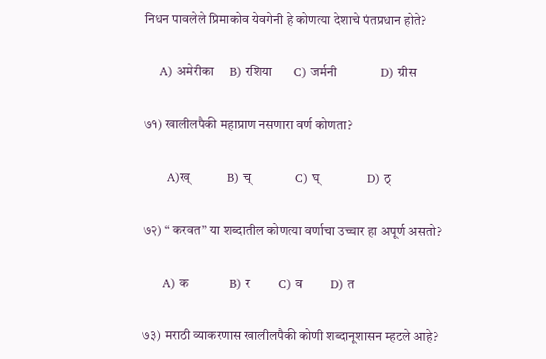निधन पावलेले प्रिमाकोव येवगेनी हे कोणत्या देशाचे पंतप्रधान होते?

    A) अमेरीका     B) रशिया       C) जर्मनी              D) ग्रीस

७१) खालीलपैकी महाप्राण नसणारा वर्ण कोणता?

      A)ख्            B) च्              C) घ्               D) ठ्

७२) “ करवत” या शब्दातील कोणत्या वर्णाचा उच्चार हा अपूर्ण असतो?

     A) क             B) र         C) व         D) त

७३) मराठी व्याकरणास खालीलपैकी कोणी शब्दानूशासन म्हटले आहे?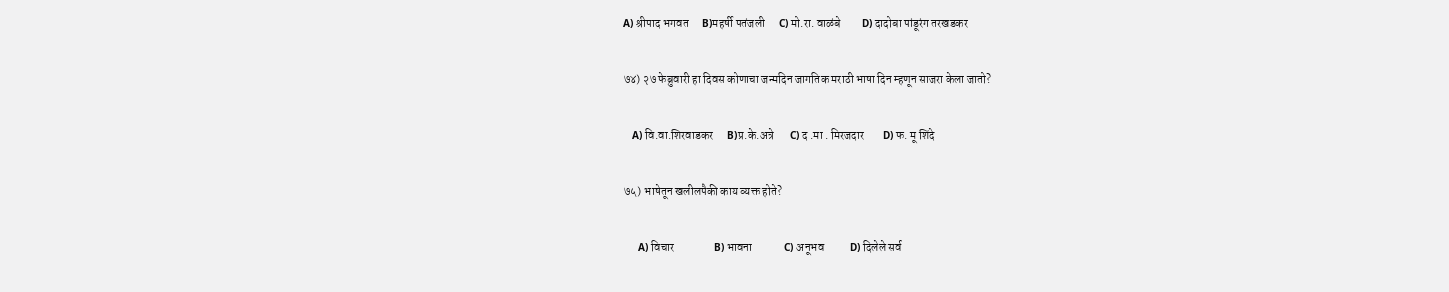A) श्रीपाद भगवत      B)महर्षी पतंजली      C) मो.रा. वाळंबे         D) दादोबा पांडूरंग तरखडकर

७४) २७ फेब्रुवारी हा दिवस कोणाचा जन्मदिन जागतिक मराठी भाषा दिन म्हणून साजरा केला जातो?

   A) वि.वा.शिरवाडकर      B)प्र.के.अत्रे       C) द .मा . मिरजदार        D) फ. मू शिंदे

७५) भाषेतून खलीलपैकी काय व्यक्त होते?

     A) विचार                 B) भावना              C) अनूभव           D) दिलेले सर्व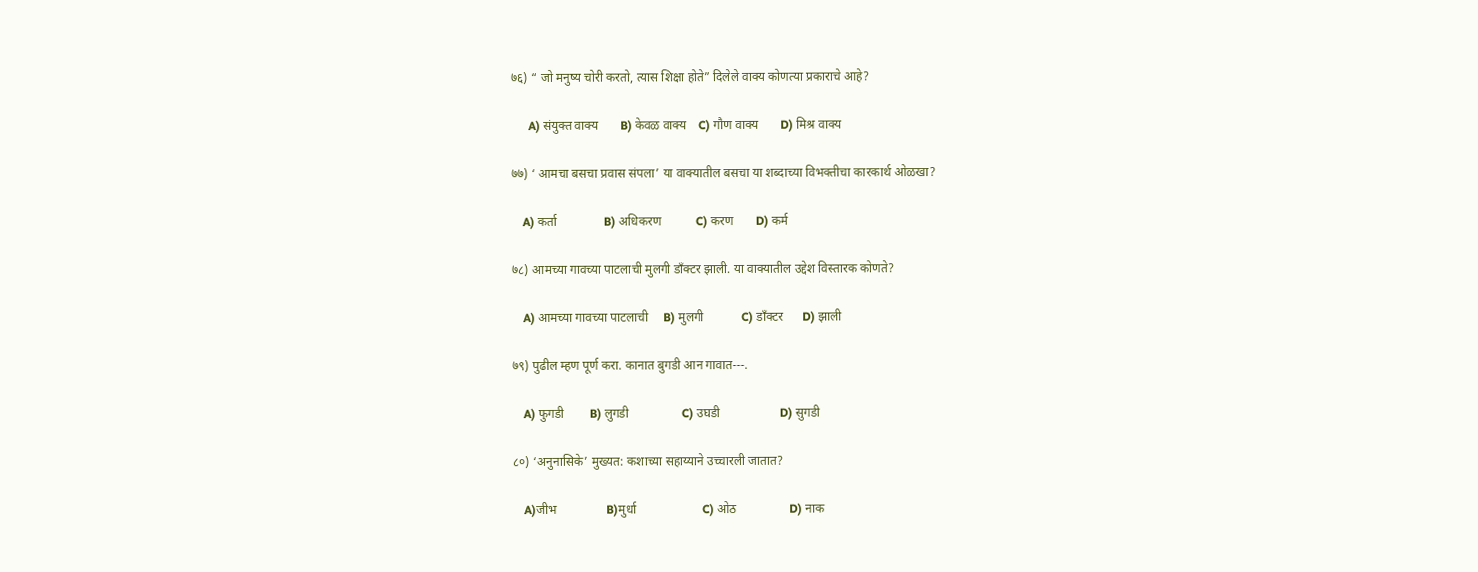७६) “ जो मनुष्य चोरी करतो, त्यास शिक्षा होते” दिलेले वाक्य कोणत्या प्रकाराचे आहे?

      A) संयुक्त वाक्य       B) केवळ वाक्य    C) गौण वाक्य       D) मिश्र वाक्य

७७) ‘ आमचा बसचा प्रवास संपला’ या वाक्यातील बसचा या शब्दाच्या विभक्तीचा कारकार्थ ओळखा?

    A) कर्ता               B) अधिकरण           C) करण       D) कर्म

७८) आमच्या गावच्या पाटलाची मुलगी डाँक्टर झाली. या वाक्यातील उद्देश विस्तारक कोणते?

    A) आमच्या गावच्या पाटलाची     B) मुलगी            C) डाँक्टर      D) झाली

७९) पुढील म्हण पूर्ण करा. कानात बुगडी आन गावात---.

    A) फुगडी        B) लुगडी                 C) उघडी                   D) सुगडी

८०) ‘अनुनासिके’ मुख्यत: कशाच्या सहाय्याने उच्चारली जातात?

    A)जीभ                B)मुर्धा                     C) ओठ                 D) नाक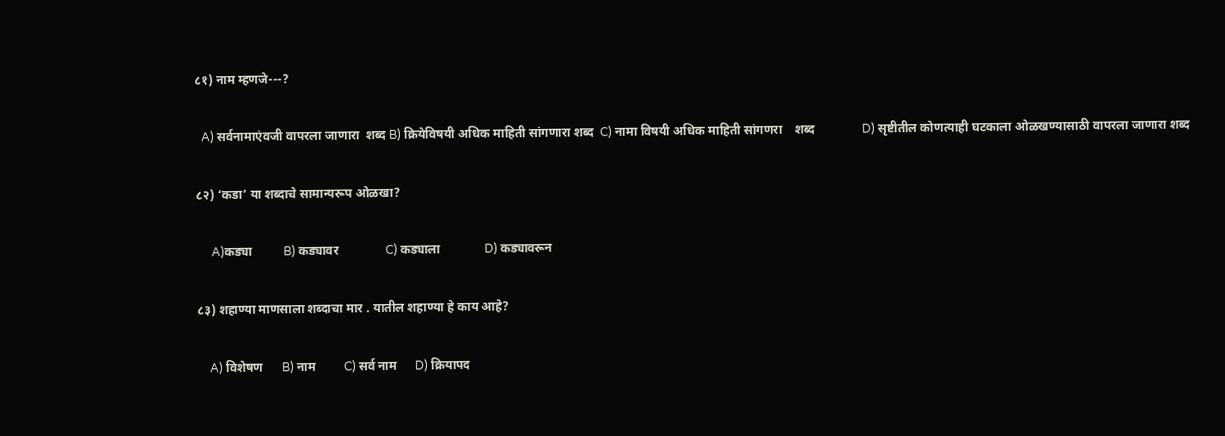८१) नाम म्हणजे---?

  A) सर्वनामाएंवजी वापरला जाणारा  शब्द B) क्रियेविषयी अधिक माहिती सांगणारा शब्द  C) नामा विषयी अधिक माहिती सांगणरा    शब्द               D) सृष्टीतील कोणत्याही घटकाला ओळखण्यासाठी वापरला जाणारा शब्द

८२) ‘कडा’ या शब्दाचे सामान्यरूप ओळखा?

     A)कड्या          B) कड्यावर               C) कड्याला              D) कड्यावरून

८३) शहाण्या माणसाला शब्दाचा मार . यातील शहाण्या हे काय आहे?

    A) विशेषण      B) नाम         C) सर्व नाम      D) क्रियापद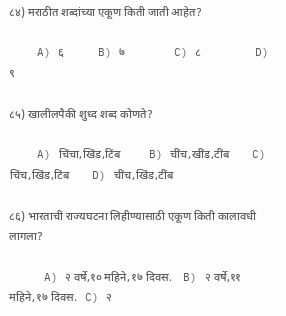८४) मराठीत शब्दांच्या एकूण किती जाती आहेत?

    A) ६            B) ७                 C) ८                   D) ९

८५) खालीलपैकी शुध्द शब्द कोणते?

    A) चिंचा,खिंड,टिंब          B) चींच,खींड,टींब        C) चिंच,खिंड,टिंब        D) चींच,खिंड,टींब

८६) भारताची राज्यघटना लिहीण्यासाठी एकूण किती कालावधी लागला?

     A) २ वर्षे,१० महिने,१७ दिवस.    B) २ वर्षे,११ महिने,१७ दिवस.   C) २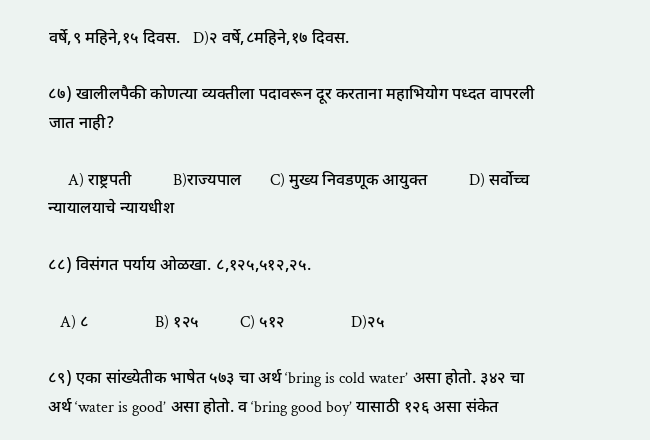वर्षे,९ महिने,१५ दिवस.   D)२ वर्षे,८महिने,१७ दिवस.

८७) खालीलपैकी कोणत्या व्यक्तीला पदावरून दूर करताना महाभियोग पध्दत वापरली जात नाही?

     A) राष्ट्रपती          B)राज्यपाल       C) मुख्य निवडणूक आयुक्त          D) सर्वोच्च न्यायालयाचे न्यायधीश

८८) विसंगत पर्याय ओळखा. ८,१२५,५१२,२५.

   A) ८                B) १२५          C) ५१२                D)२५

८९) एका सांख्येतीक भाषेत ५७३ चा अर्थ ‘bring is cold water’ असा होतो. ३४२ चा अर्थ ‘water is good’ असा होतो. व ‘bring good boy’ यासाठी १२६ असा संकेत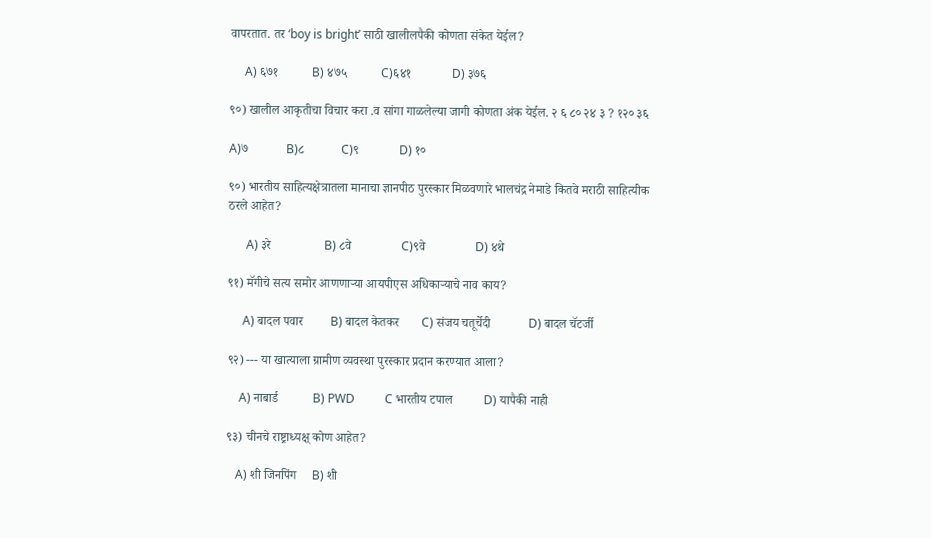वापरतात. तर ‘boy is bright’ साठी खालीलपैकी कोणता संकेत येईल?

     A) ६७१           B) ४७५           C)६४१             D) ३७६

९०) खालील आकृतीचा विचार करा .व सांगा गाळलेल्या जागी कोणता अंक येईल. २ ६ ८० २४ ३ ? १२० ३६

A)७            B)८            C)९             D) १०

९०) भारतीय साहित्यक्षेत्रातला मानाचा ज्ञानपीठ पुरस्कार मिळवणारे भालचंद्र नेमाडे कितवे मराठी साहित्यीक ठरले आहेत?

      A) ३रे                 B) ८वे                C)९वे                D) ४थे

९१) मॅगीचे सत्य समोर आणणाऱ्या आयपीएस अधिकाऱ्याचे नाव काय?

     A) बादल पवार         B) बादल केतकर       C) संजय चतूर्चेदी            D) बादल चॅटर्जी

९२) --- या खात्याला ग्रामीण व्यवस्था पुरस्कार प्रदान करण्यात आला?

    A) नाबार्ड           B) PWD          C भारतीय टपाल          D) यापैकी नाही

९३) चीनचे राष्ट्राध्यक्ष् कोण आहेत?

   A) शी जिनपिंग     B) शी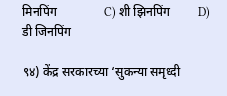मिनपिंग               C) शी झिनपिंग         D) डी जिनपिंग

९४) केंद्र सरकारच्या ‘सुकन्या समृध्दी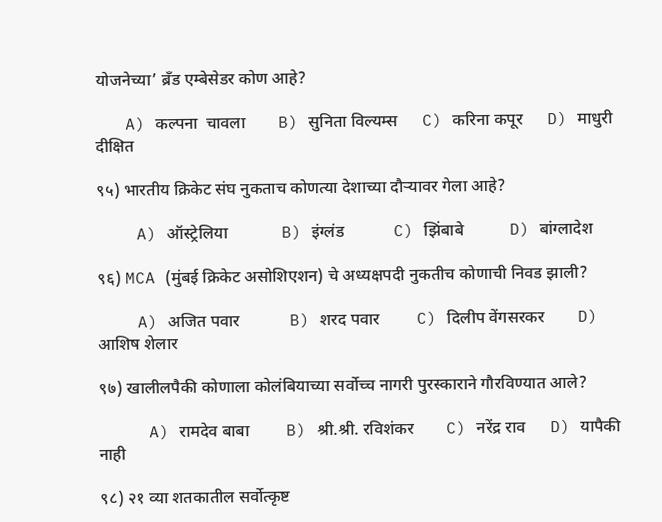योजनेच्या’ ब्रँड एम्बेसेडर कोण आहे?

   A) कल्पना  चावला        B) सुनिता विल्यम्स      C) करिना कपूर      D) माधुरी दीक्षित

९५) भारतीय क्रिकेट संघ नुकताच कोणत्या देशाच्या दौऱ्यावर गेला आहे?

    A) ऑस्ट्रेलिया             B) इंग्लंड            C) झिंबाबे           D) बांग्लादेश

९६) MCA (मुंबई क्रिकेट असोशिएशन) चे अध्यक्षपदी नुकतीच कोणाची निवड झाली?

    A) अजित पवार            B) शरद पवार         C) दिलीप वेंगसरकर        D) आशिष शेलार

९७) खालीलपैकी कोणाला कोलंबियाच्या सर्वोच्च नागरी पुरस्काराने गौरविण्यात आले?

     A) रामदेव बाबा         B) श्री.श्री. रविशंकर        C) नरेंद्र राव      D) यापैकी नाही

९८) २१ व्या शतकातील सर्वोत्कृष्ट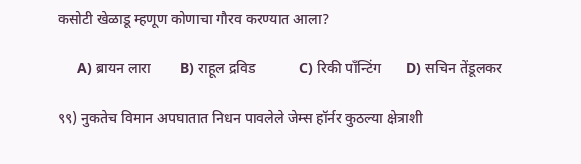कसोटी खेळाडू म्हणूण कोणाचा गौरव करण्यात आला?

     A) ब्रायन लारा        B) राहूल द्रविड            C) रिकी पाँन्टिंग       D) सचिन तेंडूलकर

९९) नुकतेच विमान अपघातात निधन पावलेले जेम्स हॉर्नर कुठल्या क्षेत्राशी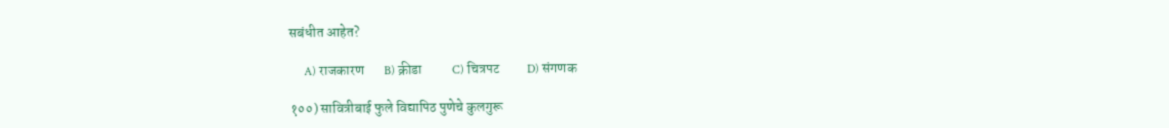सबंधीत आहेत?

     A) राजकारण       B) क्रीडा           C) चित्रपट          D) संगणक

१००) सावित्रीबाई फुले विद्यापिठ पुणेचे कुलगुरू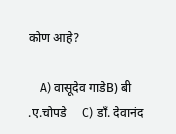कोण आहे?

    A) वासूदेव गाडेB) बी .ए.चोपडे     C) डाँ. देवानंद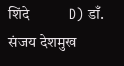शिंदे           D) डाँ. संजय देशमुख